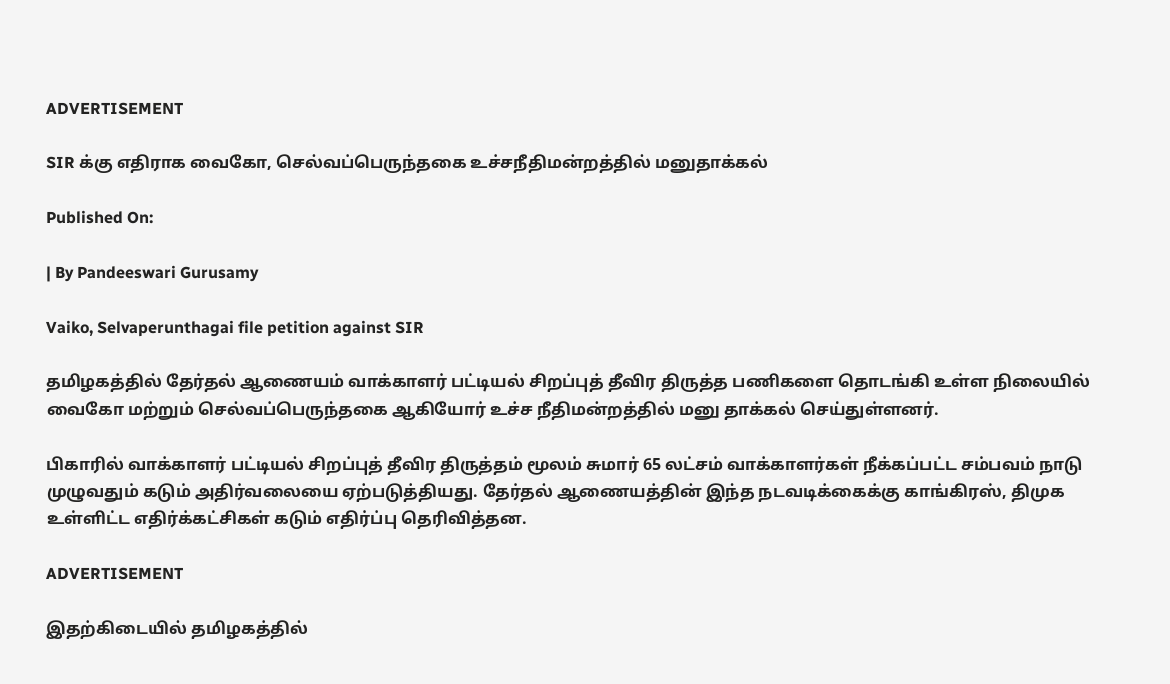ADVERTISEMENT

SIR க்கு எதிராக வைகோ, செல்வப்பெருந்தகை உச்சநீதிமன்றத்தில் மனுதாக்கல்

Published On:

| By Pandeeswari Gurusamy

Vaiko, Selvaperunthagai file petition against SIR

தமிழகத்தில் தேர்தல் ஆணையம் வாக்காளர் பட்டியல் சிறப்புத் தீவிர திருத்த பணிகளை தொடங்கி உள்ள நிலையில் வைகோ மற்றும் செல்வப்பெருந்தகை ஆகியோர் உச்ச நீதிமன்றத்தில் மனு தாக்கல் செய்துள்ளனர்.

பிகாரில் வாக்காளர் பட்டியல் சிறப்புத் தீவிர திருத்தம் மூலம் சுமார் 65 லட்சம் வாக்காளர்கள் நீக்கப்பட்ட சம்பவம் நாடு முழுவதும் கடும் அதிர்வலையை ஏற்படுத்தியது. தேர்தல் ஆணையத்தின் இந்த நடவடிக்கைக்கு காங்கிரஸ், திமுக உள்ளிட்ட எதிர்க்கட்சிகள் கடும் எதிர்ப்பு தெரிவித்தன.

ADVERTISEMENT

இதற்கிடையில் தமிழகத்தில்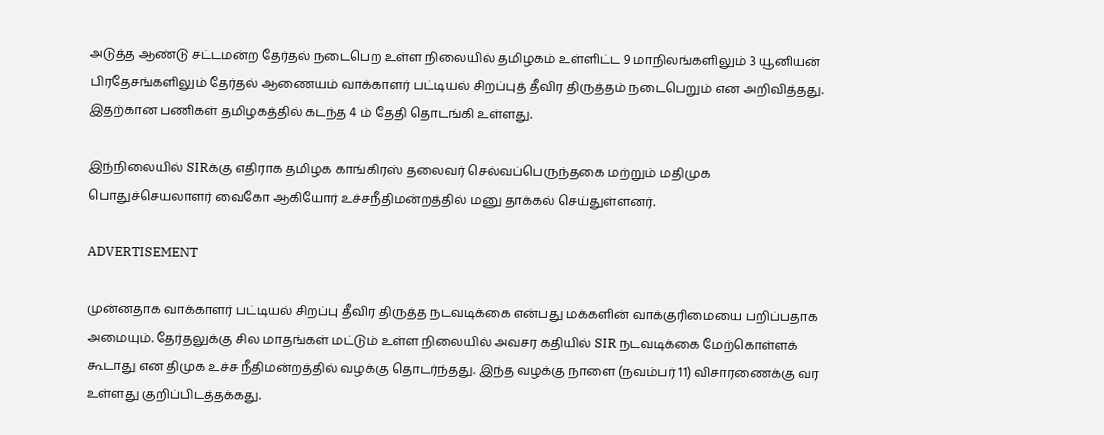அடுத்த ஆண்டு சட்டமன்ற தேர்தல் நடைபெற உள்ள நிலையில் தமிழகம் உள்ளிட்ட 9 மாநிலங்களிலும் 3 யூனியன் பிரதேசங்களிலும் தேர்தல் ஆணையம் வாக்காளர் பட்டியல் சிறப்புத் தீவிர திருத்தம் நடைபெறும் என அறிவித்தது. இதற்கான பணிகள் தமிழகத்தில் கடந்த 4 ம் தேதி தொடங்கி உள்ளது.

இந்நிலையில் SIRக்கு எதிராக தமிழக காங்கிரஸ் தலைவர் செல்வப்பெருந்தகை மற்றும் மதிமுக பொதுச்செயலாளர் வைகோ ஆகியோர் உச்சநீதிமன்றத்தில் மனு தாக்கல் செய்துள்ளனர்.

ADVERTISEMENT

முன்னதாக வாக்காளர் பட்டியல் சிறப்பு தீவிர திருத்த நடவடிக்கை என்பது மக்களின் வாக்குரிமையை பறிப்பதாக அமையும். தேர்தலுக்கு சில மாதங்கள் மட்டும் உள்ள நிலையில் அவசர கதியில் SIR நடவடிக்கை மேற்கொள்ளக் கூடாது என திமுக உச்ச நீதிமன்றத்தில் வழக்கு தொடர்ந்தது. இந்த வழக்கு நாளை (நவம்பர் 11) விசாரணைக்கு வர உள்ளது குறிப்பிடத்தக்கது.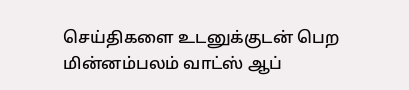செய்திகளை உடனுக்குடன் பெற மின்னம்பலம் வாட்ஸ் ஆப்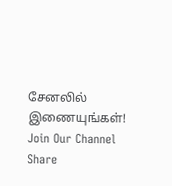சேனலில் இணையுங்கள்!
Join Our Channel
Share